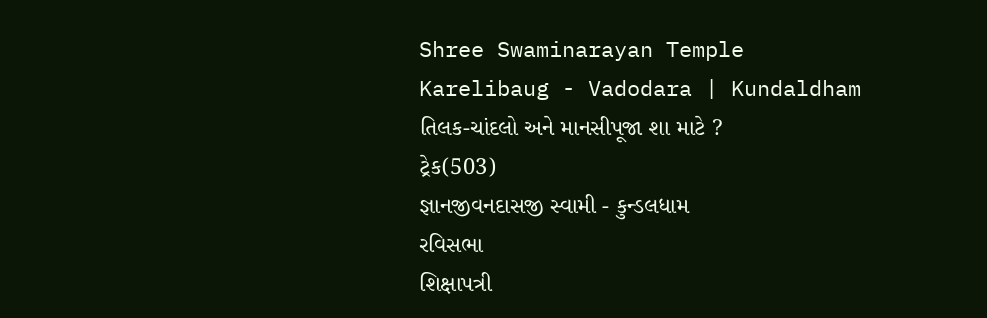Shree Swaminarayan Temple
Karelibaug - Vadodara | Kundaldham
તિલક-ચાંદલો અને માનસીપૂજા શા માટે ?
ટ્રેક(503)
જ્ઞાનજીવનદાસજી સ્વામી - કુન્ડલધામ
રવિસભા
શિક્ષાપત્રી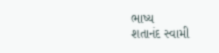ભાષ્ય
શતાનંદ સ્વામી